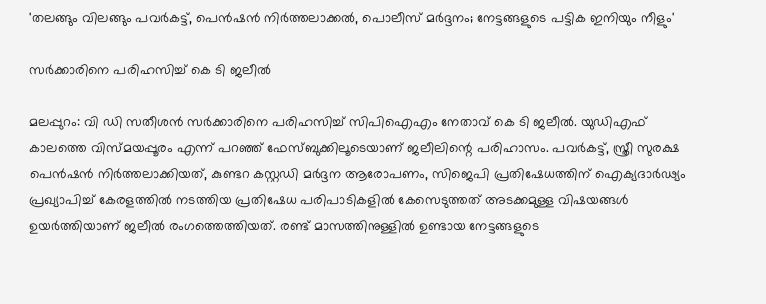'തലങ്ങും വിലങ്ങും പവർകട്ട്, പെൻഷൻ നിർത്തലാക്കൽ, പൊലീസ് മർദ്ദനം; നേട്ടങ്ങളുടെ പട്ടിക ഇനിയും നീളും'

സർക്കാരിനെ പരിഹസിച്ച് കെ ടി ജലീൽ

മലപ്പുറം: വി ഡി സതീശന്‍ സര്‍ക്കാരിനെ പരിഹസിച്ച് സിപിഐഎം നേതാവ് കെ ടി ജലീല്‍. യുഡിഎഫ് കാലത്തെ വിസ്മയപ്പൂരം എന്ന് പറഞ്ഞ് ഫേസ്ബുക്കിലൂടെയാണ് ജലീലിന്റെ പരിഹാസം. പവര്‍കട്ട്, സ്ത്രീ സുരക്ഷ പെന്‍ഷന്‍ നിര്‍ത്തലാക്കിയത്, കുണ്ടറ കസ്റ്റഡി മര്‍ദ്ദന ആരോപണം, സിജെപി പ്രതിഷേധത്തിന് ഐക്യദാര്‍ഢ്യം പ്രഖ്യാപിച്ച് കേരളത്തില്‍ നടത്തിയ പ്രതിഷേധ പരിപാടികളില്‍ കേസെടുത്തത് അടക്കമുള്ള വിഷയങ്ങള്‍ ഉയര്‍ത്തിയാണ് ജലീല്‍ രംഗത്തെത്തിയത്. രണ്ട് മാസത്തിനുള്ളില്‍ ഉണ്ടായ നേട്ടങ്ങളുടെ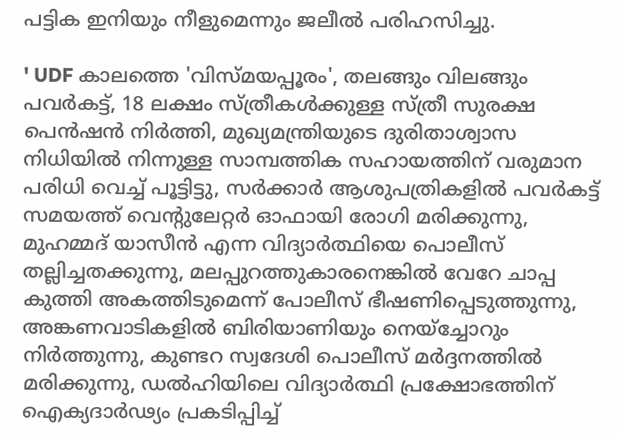പട്ടിക ഇനിയും നീളുമെന്നും ജലീല്‍ പരിഹസിച്ചു.

' UDF കാലത്തെ 'വിസ്മയപ്പൂരം', തലങ്ങും വിലങ്ങും പവര്‍കട്ട്, 18 ലക്ഷം സ്ത്രീകള്‍ക്കുള്ള സ്ത്രീ സുരക്ഷ പെന്‍ഷന്‍ നിര്‍ത്തി, മുഖ്യമന്ത്രിയുടെ ദുരിതാശ്വാസ നിധിയില്‍ നിന്നുള്ള സാമ്പത്തിക സഹായത്തിന് വരുമാന പരിധി വെച്ച് പൂട്ടിട്ടു, സര്‍ക്കാര്‍ ആശുപത്രികളില്‍ പവര്‍കട്ട് സമയത്ത് വെന്റുലേറ്റര്‍ ഓഫായി രോഗി മരിക്കുന്നു, മുഹമ്മദ് യാസീന്‍ എന്ന വിദ്യാര്‍ത്ഥിയെ പൊലീസ് തല്ലിച്ചതക്കുന്നു, മലപ്പുറത്തുകാരനെങ്കില്‍ വേറേ ചാപ്പ കുത്തി അകത്തിടുമെന്ന് പോലീസ് ഭീഷണിപ്പെടുത്തുന്നു, അങ്കണവാടികളില്‍ ബിരിയാണിയും നെയ്‌ച്ചോറും നിര്‍ത്തുന്നു, കുണ്ടറ സ്വദേശി പൊലീസ് മര്‍ദ്ദനത്തില്‍ മരിക്കുന്നു, ഡല്‍ഹിയിലെ വിദ്യാര്‍ത്ഥി പ്രക്ഷോഭത്തിന് ഐക്യദാര്‍ഢ്യം പ്രകടിപ്പിച്ച്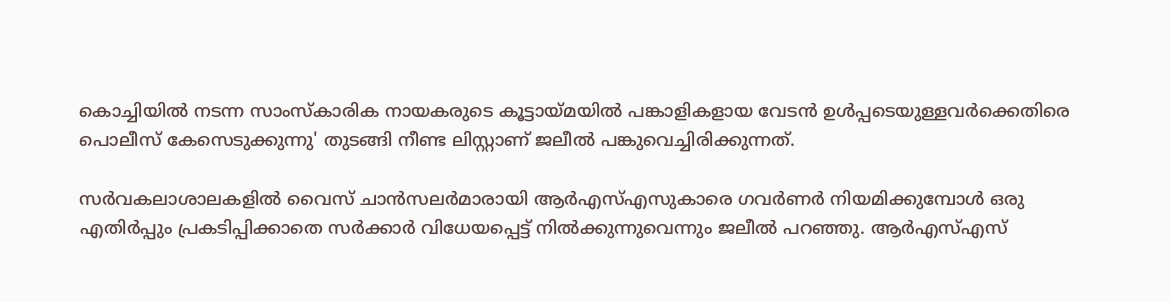കൊച്ചിയില്‍ നടന്ന സാംസ്‌കാരിക നായകരുടെ കൂട്ടായ്മയില്‍ പങ്കാളികളായ വേടന്‍ ഉള്‍പ്പടെയുള്ളവര്‍ക്കെതിരെ പൊലീസ് കേസെടുക്കുന്നു' തുടങ്ങി നീണ്ട ലിസ്റ്റാണ് ജലീല്‍ പങ്കുവെച്ചിരിക്കുന്നത്.

സര്‍വകലാശാലകളില്‍ വൈസ് ചാന്‍സലര്‍മാരായി ആര്‍എസ്എസുകാരെ ഗവര്‍ണര്‍ നിയമിക്കുമ്പോള്‍ ഒരു എതിര്‍പ്പും പ്രകടിപ്പിക്കാതെ സര്‍ക്കാര്‍ വിധേയപ്പെട്ട് നില്‍ക്കുന്നുവെന്നും ജലീല്‍ പറഞ്ഞു. ആര്‍എസ്എസ്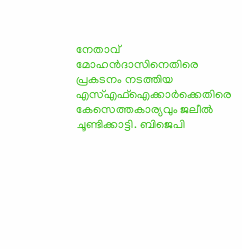നേതാവ് മോഹന്‍ദാസിനെതിരെ പ്രകടനം നടത്തിയ എസ്എഫ്‌ഐക്കാര്‍ക്കെതിരെ കേസെത്തകാര്യവും ജലീല്‍ ചൂണ്ടിക്കാട്ടി. ബിജെപി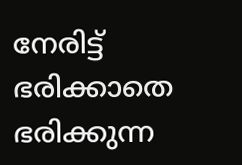നേരിട്ട് ഭരിക്കാതെ ഭരിക്കുന്ന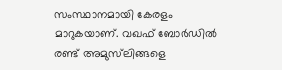സംസ്ഥാനമായി കേരളം മാറുകയാണ്. വഖഫ് ബോര്‍ഡില്‍ രണ്ട് അമുസ്‌ലിങ്ങളെ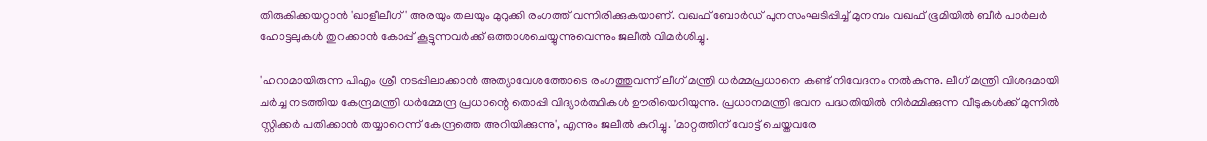തിരുകിക്കയറ്റാന്‍ 'ഖാളീലീഗ്' അരയും തലയും മുറുക്കി രംഗത്ത് വന്നിരിക്കുകയാണ്. വഖഫ് ബോര്‍ഡ് പുനസംഘടിപ്പിച്ച് മുനമ്പം വഖഫ് ഭൂമിയില്‍ ബീര്‍ പാര്‍ലര്‍ ഹോട്ടലുകള്‍ തുറക്കാന്‍ കോപ്പ് കൂട്ടുന്നവര്‍ക്ക് ഒത്താശചെയ്യുന്നുവെന്നും ജലീല്‍ വിമര്‍ശിച്ചു.

'ഹറാമായിരുന്ന പിഎം ശ്രീ നടപ്പിലാക്കാന്‍ അത്യാവേശത്തോടെ രംഗത്തുവന്ന് ലീഗ് മന്ത്രി ധര്‍മ്മപ്രധാനെ കണ്ട് നിവേദനം നല്‍കുന്നു. ലീഗ് മന്ത്രി വിശദമായി ചര്‍ച്ച നടത്തിയ കേന്ദ്രമന്ത്രി ധര്‍മ്മേന്ദ്ര പ്രധാന്റെ തൊപ്പി വിദ്യാര്‍ത്ഥികള്‍ ഊരിയെറിയുന്നു. പ്രധാനമന്ത്രി ഭവന പദ്ധതിയില്‍ നിര്‍മ്മിക്കുന്ന വീടുകള്‍ക്ക് മുന്നില്‍ സ്റ്റിക്കര്‍ പതിക്കാന്‍ തയ്യാറെന്ന് കേന്ദ്രത്തെ അറിയിക്കുന്നു', എന്നും ജലീല്‍ കുറിച്ചു. 'മാറ്റത്തിന് വോട്ട് ചെയ്തവരേ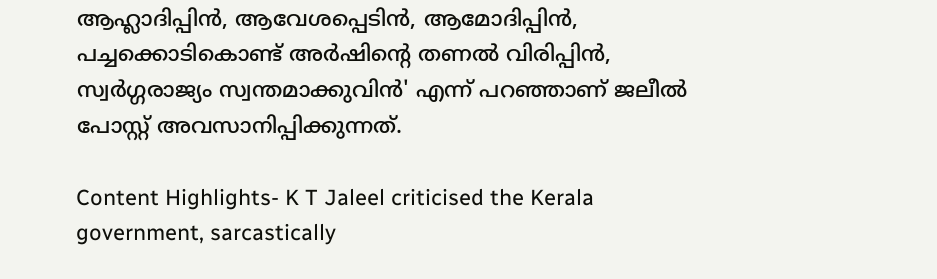ആഹ്ലാദിപ്പിന്‍, ആവേശപ്പെടിന്‍, ആമോദിപ്പിന്‍, പച്ചക്കൊടികൊണ്ട് അര്‍ഷിന്റെ തണല്‍ വിരിപ്പിന്‍, സ്വര്‍ഗ്ഗരാജ്യം സ്വന്തമാക്കുവിന്‍' എന്ന് പറഞ്ഞാണ് ജലീല്‍ പോസ്റ്റ് അവസാനിപ്പിക്കുന്നത്.

Content Highlights- K T Jaleel criticised the Kerala government, sarcastically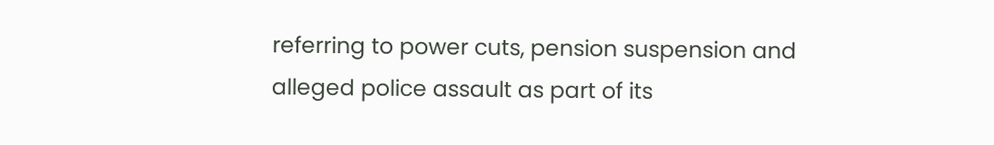referring to power cuts, pension suspension and alleged police assault as part of its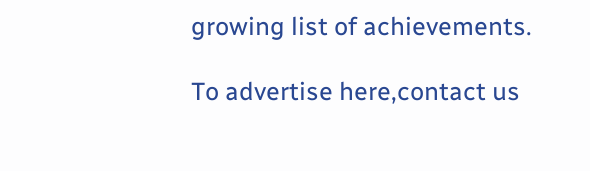growing list of achievements.

To advertise here,contact us